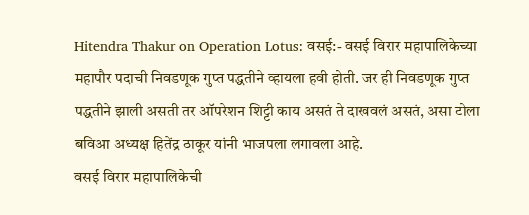Hitendra Thakur on Operation Lotus: वसई:- वसई विरार महापालिकेच्या महापौर पदाची निवडणूक गुप्त पद्धतीने व्हायला हवी होती. जर ही निवडणूक गुप्त पद्धतीने झाली असती तर ऑपरेशन शिट्टी काय असतं ते दाखवलं असतं, असा टोला बविआ अध्यक्ष हितेंद्र ठाकूर यांनी भाजपला लगावला आहे.
वसई विरार महापालिकेची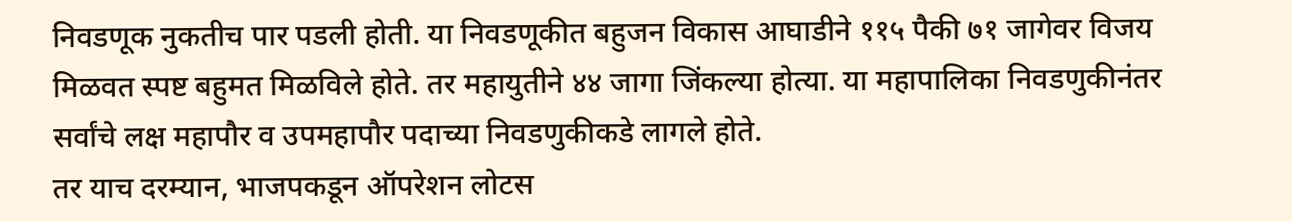निवडणूक नुकतीच पार पडली होती. या निवडणूकीत बहुजन विकास आघाडीने ११५ पैकी ७१ जागेवर विजय मिळवत स्पष्ट बहुमत मिळविले होते. तर महायुतीने ४४ जागा जिंकल्या होत्या. या महापालिका निवडणुकीनंतर सर्वांचे लक्ष महापौर व उपमहापौर पदाच्या निवडणुकीकडे लागले होते.
तर याच दरम्यान, भाजपकडून ऑपरेशन लोटस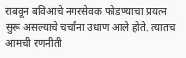राबवून बविआचे नगरसेवक फोडण्याचा प्रयत्न सुरू असल्याचे चर्चांना उधाण आले होते. त्यातच आमची रणनीती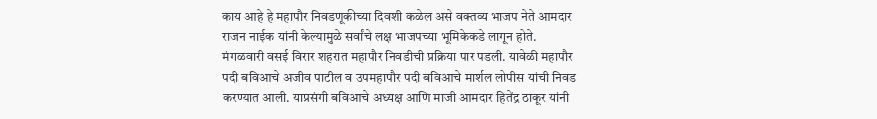काय आहे हे महापौर निवडणूकीच्या दिवशी कळेल असे वक्तव्य भाजप नेते आमदार राजन नाईक यांनी केल्यामुळे सर्वांचे लक्ष भाजपच्या भूमिकेकडे लागून होते.
मंगळवारी वसई विरार शहरात महापौर निवडीची प्रक्रिया पार पडली. यावेळी महापौर पदी बविआचे अजीव पाटील व उपमहापौर पदी बविआचे मार्शल लोपीस यांची निवड करण्यात आली. याप्रसंगी बविआचे अध्यक्ष आणि माजी आमदार हितेंद्र ठाकूर यांनी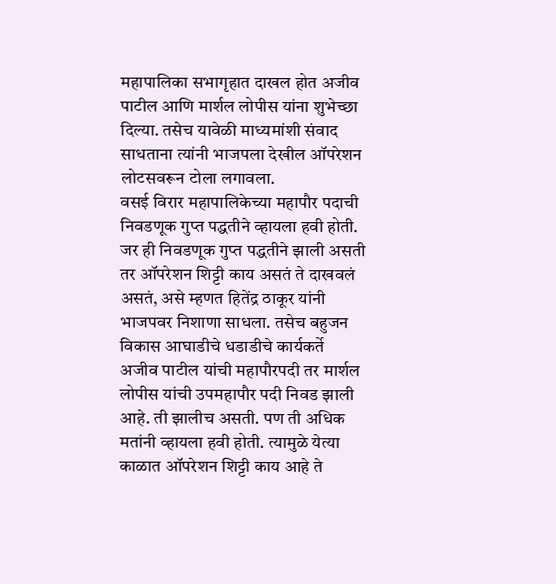महापालिका सभागृहात दाखल होत अजीव पाटील आणि मार्शल लोपीस यांना शुभेच्छा दिल्या. तसेच यावेळी माध्यमांशी संवाद साधताना त्यांनी भाजपला देखील ऑपरेशन लोटसवरून टोला लगावला.
वसई विरार महापालिकेच्या महापौर पदाची निवडणूक गुप्त पद्धतीने व्हायला हवी होती. जर ही निवडणूक गुप्त पद्धतीने झाली असती तर ऑपरेशन शिट्टी काय असतं ते दाखवलं असतं, असे म्हणत हितेंद्र ठाकूर यांनी भाजपवर निशाणा साधला. तसेच बहुजन विकास आघाडीचे धडाडीचे कार्यकर्ते अजीव पाटील यांची महापौरपदी तर मार्शल लोपीस यांची उपमहापौर पदी निवड झाली आहे. ती झालीच असती. पण ती अधिक मतांनी व्हायला हवी होती. त्यामुळे येत्या काळात ऑपरेशन शिट्टी काय आहे ते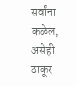सर्वांना कळेल, असेही ठाकूर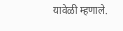यावेळी म्हणाले.